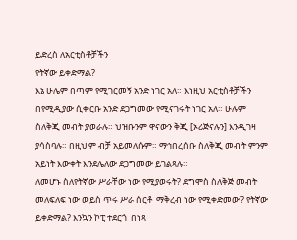ይድረስ ለአርቲስቶቻችን
የትኛው ይቀድማል?
እኔ ሁሌም በጣም የሚገርመኝ አንድ ነገር አለ። እነዚህ አርቲስቶቻችን በየሚዲያው ሲቀርቡ አንድ ደጋግመው የሚናገሩት ነገር አለ። ሁሉም ስለቅጂ መብት ያወራሉ። ህዝቡንም ዋናውን ቅጂ [ኦሪጅናሉን] እንዲገዛ ያሳስባሉ። በዚህም ብቻ አይመለሱም። ማኅበረሰቡ ስለቅጂ መብት ምንም አይነት እውቀት እንደሌለው ደጋግመው ይገልጻሉ።
ለመሆኑ ስለየትኛው ሥራቸው ነው የሚያወሩት? ደግሞስ ስለቅጅ መብት መለፍለፍ ነው ወይስ ጥሩ ሥራ ሰርቶ  ማቅረብ ነው የሚቀድመው? የትኛው ይቀድማል? እንኳን ኮፒ ተደርጎ  በነጻ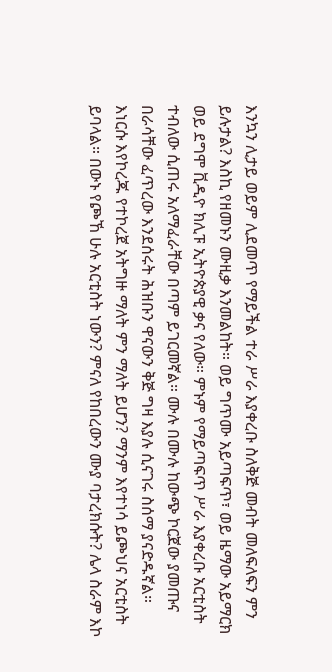እንኳን ሊታይ ወይም ሊደመጥ የማይችል ተራ ሥራ እያቀረቡ ስለቅጅ መብት መለፍለፍን ምን ይሉታል? እስኪ የዘመኑን ሙዚቃ እንመልከት። ወይ ግጥሙ አይጣፍጥ፣ ወይ ዜማው አይማርክ ወይ ደግሞ ቪዲዮ ክሊፑ ኢትዮጵያዊ ቃና የለው። ምኑም የማይጣፍጥ ሥራ እያቀረቡ አርቲስት ተብለው ሲጠሩ አለማፈራቸው በጣም ይገርመኛል። ሙሉ በሙሉ ከውጭ ኮርጀው ያመጡና በራሳቸው ፈጥረው እንደሰሩት ሕዝቡን ዋናውን ቅጅ ግዛ እያሉ ሲናገሩ ስሰማ ያናድዱኛል። እነርሱ እየኮረጁ የተኮረጀ አትግዙ ማለት ምን ማለት ይሆን? ማንም እየተነሳ ይጮህና አርቲስት ይባላል። በውኑ የጮኸ ሁሉ አርቲስት ነውን? ምናለ የከበረውን ሙያ ባታረክሱት? ሌላ ስራም እኮ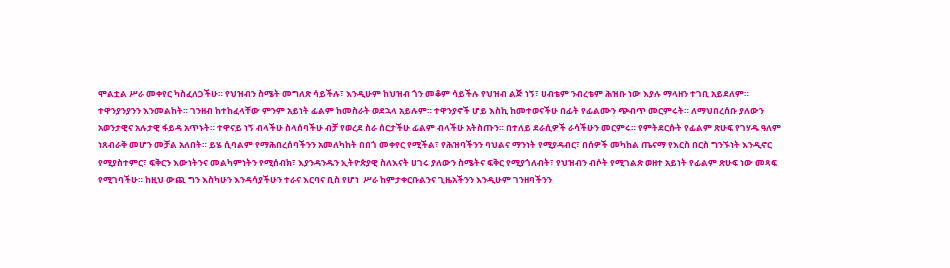ሞልቷል ሥራ መቀየር ካስፈለጋችሁ። የህዝብን ስሜት መግለጽ ሳይችሉ፣ እንዲሁም ከህዝብ ጎን መቆም ሳይችሉ የህዝብ ልጅ ነኝ፣ ሀብቴም ንብረቴም ሕዝቡ ነው እያሉ ማላዘን ተገቢ አይደለም።
ተዋንያንያንን እንመልከት። ገንዘብ ከተከፈላቸው ምንም አይነት ፊልም ከመስራት ወደኋላ አይሉም። ተዋንያኖች ሆይ እስኪ ከመተወናችሁ በፊት የፊልሙን ጭብጥ መርምሩት። ለማህበረሰቡ ያለውን አወንታዊና አሉታዊ ፋይዳ አጥኑት። ተዋናይ ነኝ ብላችሁ ስላሰባችሁ ብቻ የወረደ ስራ ሰርታችሁ ፊልም ብላችሁ አትስጡን። በተለይ ደራሲዎች ራሳችሁን መርምሩ። የምትደርሱት የፊልም ጽሁፍ የገሃዱ ዓለም ነጸብራቅ መሆን መቻል አለበት። ይሄ ሲባልም የማሕበረሰባችንን አመለካከት በበጎ መቀየር የሚችል፣ የሕዝባችንን ባህልና ማንነት የሚያዳብር፣ በሰዎች መካከል ጤናማ የእርስ በርስ ግንኙነት እንዲኖር የሚያስተምር፣ ፍቅርን እውነትንና መልካምነትን የሚሰብክ፣ እያንዳንዱን ኢትዮጵያዊ ስለእናት ሀገሩ ያለውን ስሜትና ፍቅር የሚያጎለብት፣ የህዝብን ብሶት የሚገልጽ ወዘተ አይነት የፊልም ጽሁፍ ነው መጻፍ የሚገባችሁ። ከዚህ ውጪ ግን እስካሁን እንዳሳያችሁን ተራና እርባና ቢስ የሆነ  ሥራ ከምታቀርቡልንና ጊዜአችንን እንዲሁም ገንዘባችንን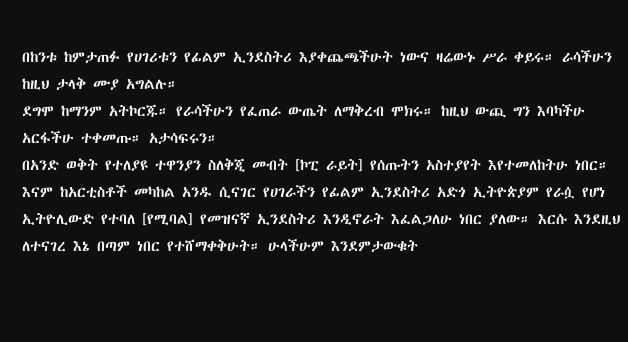በከንቱ ከምታጠፉ የሀገሪቱን የፊልም ኢንደስትሪ እያቀጨጫችሁት ነውና ዛሬውኑ ሥራ ቀይሩ። ራሳችሁን ከዚህ ታላቅ ሙያ አግልሉ።
ደግሞ ከማንም አትኮርጁ። የራሳችሁን የፈጠራ ውጤት ለማቅረብ ሞክሩ። ከዚህ ውጪ ግን እባካችሁ አርፋችሁ ተቀመጡ። አታሳፍሩን።
በአንድ ወቅት የተለያዩ ተዋንያን ስለቅጂ መብት [ኮፒ ራይት] የሰጡትን አስተያየት እየተመለከትሁ ነበር። እናም ከአርቲስቶች መካከል አንዱ ሲናገር የሀገራችን የፊልም ኢንደስትሪ አድጎ ኢትዮጵያም የራሷ የሆነ ኢትዮሊውድ የተባለ [የሚባል] የመዝናኛ ኢንደስትሪ እንዲኖራት እፈልጋለሁ ነበር ያለው። እርሱ እንደዚህ ለተናገረ እኔ በጣም ነበር የተሸማቀቅሁት። ሁላችሁም እንደምታውቁት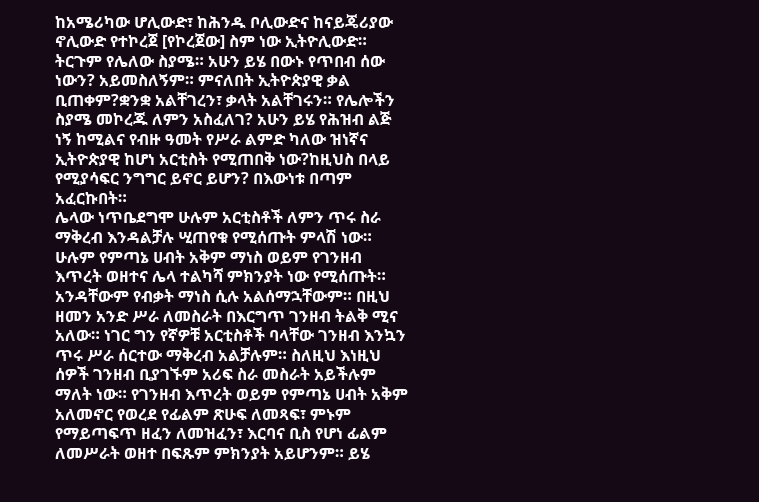ከአሜሪካው ሆሊውድ፣ ከሕንዱ ቦሊውድና ከናይጄሪያው ኖሊውድ የተኮረጀ [የኮረጀው] ስም ነው ኢትዮሊውድ። ትርጉም የሌለው ስያሜ። አሁን ይሄ በውኑ የጥበብ ሰው ነውን? አይመስለኝም። ምናለበት ኢትዮጵያዊ ቃል ቢጠቀም?ቋንቋ አልቸገረን፣ ቃላት አልቸገሩን። የሌሎችን ስያሜ መኮረጁ ለምን አስፈለገ? አሁን ይሄ የሕዝብ ልጅ ነኝ ከሚልና የብዙ ዓመት የሥራ ልምድ ካለው ዝነኛና ኢትዮጵያዊ ከሆነ አርቲስት የሚጠበቅ ነው?ከዚህስ በላይ የሚያሳፍር ንግግር ይኖር ይሆን? በእውነቱ በጣም አፈርኩበት።
ሌላው ነጥቤደግሞ ሁሉም አርቲስቶች ለምን ጥሩ ስራ ማቅረብ እንዳልቻሉ ሢጠየቁ የሚሰጡት ምላሽ ነው። ሁሉም የምጣኔ ሀብት አቅም ማነስ ወይም የገንዘብ እጥረት ወዘተና ሌላ ተልካሻ ምክንያት ነው የሚሰጡት። አንዳቸውም የብቃት ማነስ ሲሉ አልሰማኋቸውም። በዚህ ዘመን አንድ ሥራ ለመስራት በእርግጥ ገንዘብ ትልቅ ሚና አለው። ነገር ግን የኛዎቹ አርቲስቶች ባላቸው ገንዘብ እንኳን ጥሩ ሥራ ሰርተው ማቅረብ አልቻሉም። ስለዚህ እነዚህ ሰዎች ገንዘብ ቢያገኙም አሪፍ ስራ መስራት አይችሉም ማለት ነው። የገንዘብ እጥረት ወይም የምጣኔ ሀብት አቅም አለመኖር የወረደ የፊልም ጽሁፍ ለመጻፍ፣ ምኑም የማይጣፍጥ ዘፈን ለመዝፈን፣ እርባና ቢስ የሆነ ፊልም ለመሥራት ወዘተ በፍጹም ምክንያት አይሆንም። ይሄ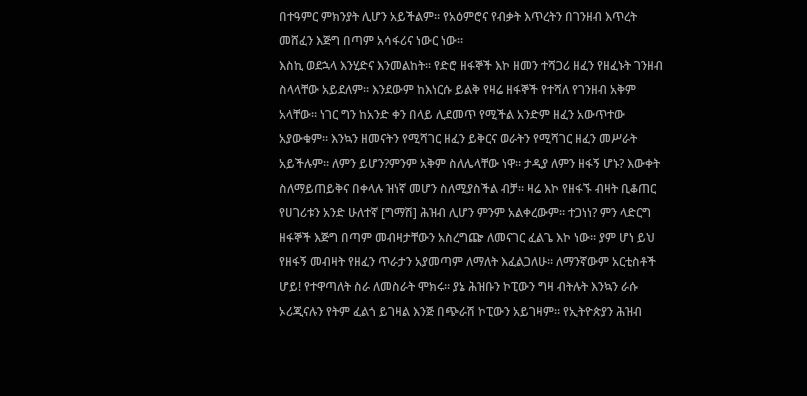በተዓምር ምክንያት ሊሆን አይችልም። የአዕምሮና የብቃት እጥረትን በገንዘብ እጥረት መሸፈን እጅግ በጣም አሳፋሪና ነውር ነው።
እስኪ ወደኋላ እንሂድና እንመልከት። የድሮ ዘፋኞች እኮ ዘመን ተሻጋሪ ዘፈን የዘፈኑት ገንዘብ ስላላቸው አይደለም። እንደውም ከእነርሱ ይልቅ የዛሬ ዘፋኞች የተሻለ የገንዘብ አቅም አላቸው። ነገር ግን ከአንድ ቀን በላይ ሊደመጥ የሚችል አንድም ዘፈን አውጥተው አያውቁም። እንኳን ዘመናትን የሚሻገር ዘፈን ይቅርና ወራትን የሚሻገር ዘፈን መሥራት አይችሉም። ለምን ይሆን?ምንም አቅም ስለሌላቸው ነዋ። ታዲያ ለምን ዘፋኝ ሆኑ? እውቀት ስለማይጠይቅና በቀላሉ ዝነኛ መሆን ስለሚያስችል ብቻ። ዛሬ እኮ የዘፋኙ ብዛት ቢቆጠር የሀገሪቱን አንድ ሁለተኛ [ግማሽ] ሕዝብ ሊሆን ምንም አልቀረውም። ተጋነነ? ምን ላድርግ ዘፋኞች እጅግ በጣም መብዛታቸውን አስረግጬ ለመናገር ፈልጌ እኮ ነው። ያም ሆነ ይህ የዘፋኝ መብዛት የዘፈን ጥራታን አያመጣም ለማለት እፈልጋለሁ። ለማንኛውም አርቲስቶች ሆይ! የተዋጣለት ስራ ለመስራት ሞክሩ። ያኔ ሕዝቡን ኮፒውን ግዛ ብትሉት እንኳን ራሱ ኦሪጂናሉን የትም ፈልጎ ይገዛል እንጅ በጭራሽ ኮፒውን አይገዛም። የኢትዮጵያን ሕዝብ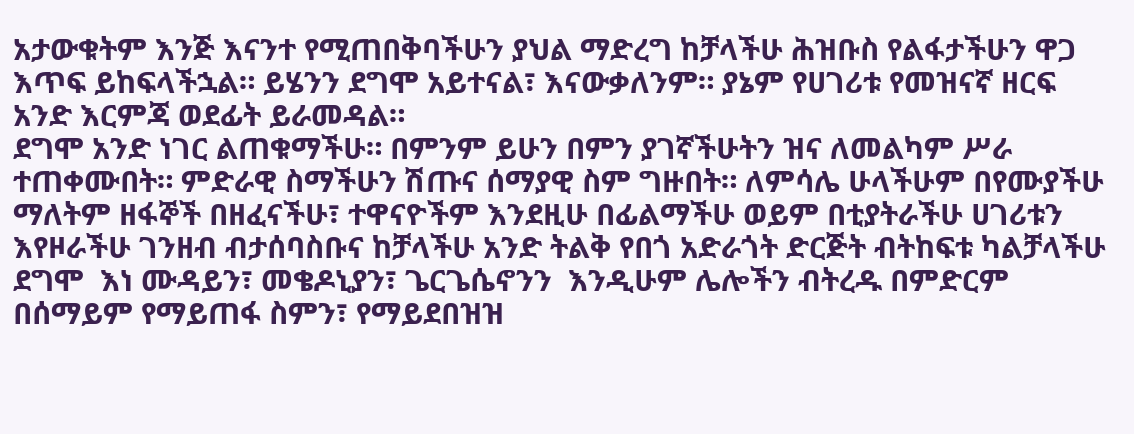አታውቁትም እንጅ እናንተ የሚጠበቅባችሁን ያህል ማድረግ ከቻላችሁ ሕዝቡስ የልፋታችሁን ዋጋ እጥፍ ይከፍላችኋል። ይሄንን ደግሞ አይተናል፣ እናውቃለንም። ያኔም የሀገሪቱ የመዝናኛ ዘርፍ አንድ እርምጃ ወደፊት ይራመዳል።
ደግሞ አንድ ነገር ልጠቁማችሁ። በምንም ይሁን በምን ያገኛችሁትን ዝና ለመልካም ሥራ ተጠቀሙበት። ምድራዊ ስማችሁን ሽጡና ሰማያዊ ስም ግዙበት። ለምሳሌ ሁላችሁም በየሙያችሁ ማለትም ዘፋኞች በዘፈናችሁ፣ ተዋናዮችም እንደዚሁ በፊልማችሁ ወይም በቲያትራችሁ ሀገሪቱን እየዞራችሁ ገንዘብ ብታሰባስቡና ከቻላችሁ አንድ ትልቅ የበጎ አድራጎት ድርጅት ብትከፍቱ ካልቻላችሁ ደግሞ  እነ ሙዳይን፣ መቄዶኒያን፣ ጌርጌሴኖንን  እንዲሁም ሌሎችን ብትረዱ በምድርም በሰማይም የማይጠፋ ስምን፣ የማይደበዝዝ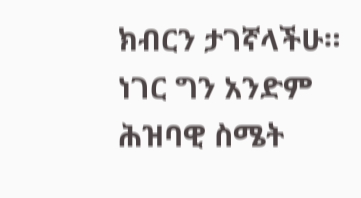ክብርን ታገኛላችሁ። ነገር ግን አንድም ሕዝባዊ ስሜት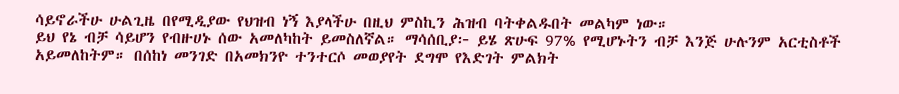ሳይኖራችሁ ሁልጊዜ በየሚዲያው የህዝብ ነኝ እያላችሁ በዚህ ምስኪን ሕዝብ ባትቀልዱበት መልካም ነው።
ይህ የኔ ብቻ ሳይሆን የብዙሀኑ ሰው አመለካከት ይመስለኛል። ማሳሰቢያ፦ ይሄ ጽሁፍ 97% የሚሆኑትን ብቻ እንጅ ሁሉንም አርቲስቶች አይመለከትም። በሰከነ መንገድ በአመክንዮ ተንተርሶ መወያየት ደግሞ የእድገት ምልክት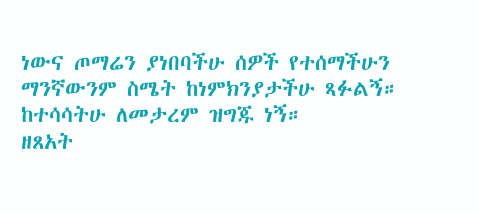ነውና ጦማሬን ያነበባችሁ ሰዎች የተሰማችሁን ማንኛውንም ስሜት ከነምክንያታችሁ ጻፉልኝ። ከተሳሳትሁ ለመታረም ዝግጁ ነኝ።
ዘጸአት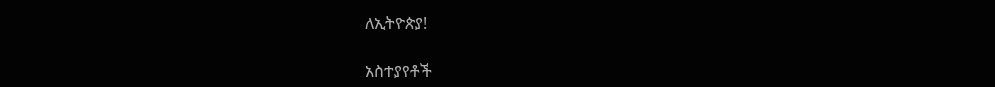ለኢትዮጵያ!

አስተያየቶች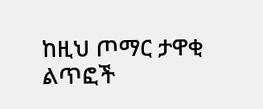ከዚህ ጦማር ታዋቂ ልጥፎች